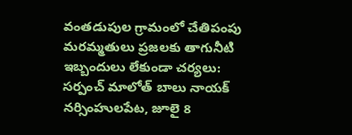వంతడుపుల గ్రామంలో చేతిపంపు మరమ్మతులు ప్రజలకు తాగునీటి ఇబ్బందులు లేకుండా చర్యలు:
సర్పంచ్ మాలోత్ బాలు నాయక్
నర్సింహులపేట, జూలై 8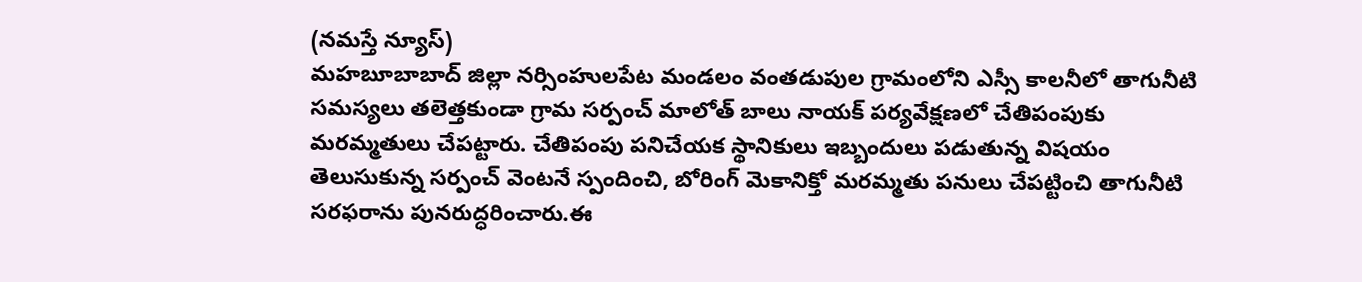(నమస్తే న్యూస్)
మహబూబాబాద్ జిల్లా నర్సింహులపేట మండలం వంతడుపుల గ్రామంలోని ఎస్సీ కాలనీలో తాగునీటి సమస్యలు తలెత్తకుండా గ్రామ సర్పంచ్ మాలోత్ బాలు నాయక్ పర్యవేక్షణలో చేతిపంపుకు మరమ్మతులు చేపట్టారు. చేతిపంపు పనిచేయక స్థానికులు ఇబ్బందులు పడుతున్న విషయం తెలుసుకున్న సర్పంచ్ వెంటనే స్పందించి, బోరింగ్ మెకానిక్తో మరమ్మతు పనులు చేపట్టించి తాగునీటి సరఫరాను పునరుద్ధరించారు.ఈ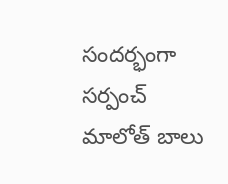సందర్భంగా సర్పంచ్ మాలోత్ బాలు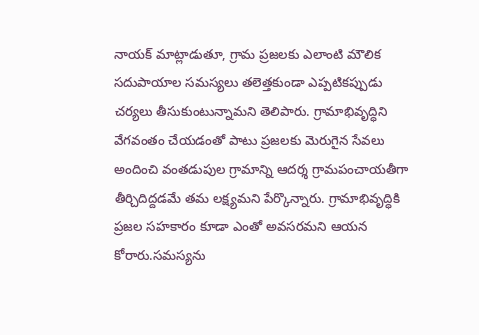నాయక్ మాట్లాడుతూ, గ్రామ ప్రజలకు ఎలాంటి మౌలిక సదుపాయాల సమస్యలు తలెత్తకుండా ఎప్పటికప్పుడు చర్యలు తీసుకుంటున్నామని తెలిపారు. గ్రామాభివృద్ధిని వేగవంతం చేయడంతో పాటు ప్రజలకు మెరుగైన సేవలు అందించి వంతడుపుల గ్రామాన్ని ఆదర్శ గ్రామపంచాయతీగా తీర్చిదిద్దడమే తమ లక్ష్యమని పేర్కొన్నారు. గ్రామాభివృద్ధికి ప్రజల సహకారం కూడా ఎంతో అవసరమని ఆయన కోరారు.సమస్యను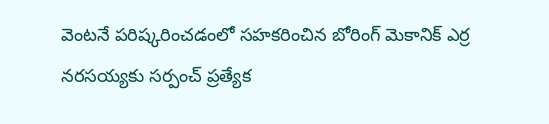వెంటనే పరిష్కరించడంలో సహకరించిన బోరింగ్ మెకానిక్ ఎర్ర నరసయ్యకు సర్పంచ్ ప్రత్యేక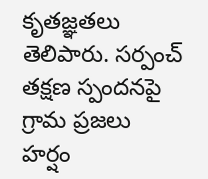కృతజ్ఞతలు తెలిపారు. సర్పంచ్ తక్షణ స్పందనపై గ్రామ ప్రజలు హర్షం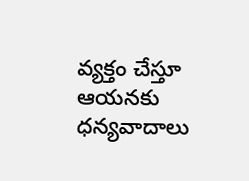వ్యక్తం చేస్తూ ఆయనకు ధన్యవాదాలు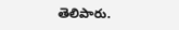తెలిపారు.